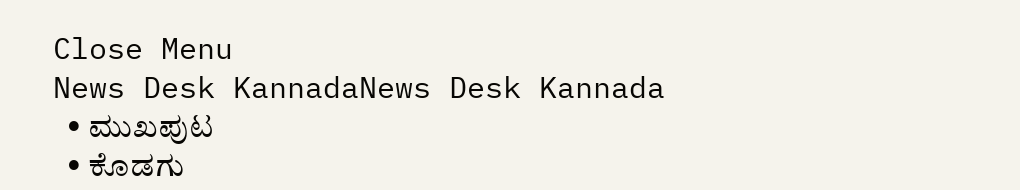Close Menu
News Desk KannadaNews Desk Kannada
  • ಮುಖಪುಟ
  • ಕೊಡಗು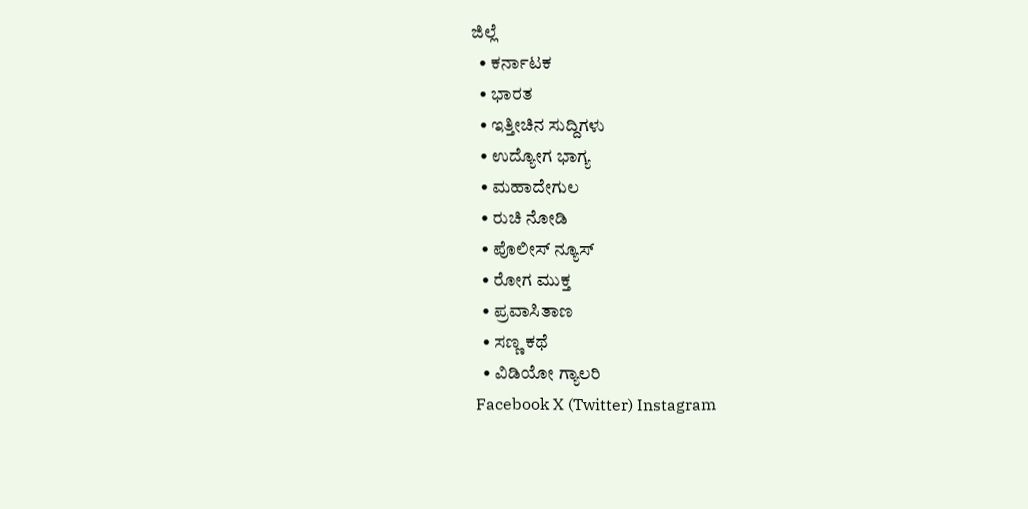ಜಿಲ್ಲೆ
  • ಕರ್ನಾಟಕ
  • ಭಾರತ
  • ಇತ್ತೀಚಿನ ಸುದ್ದಿಗಳು
  • ಉದ್ಯೋಗ ಭಾಗ್ಯ
  • ಮಹಾದೇಗುಲ
  • ರುಚಿ ನೋಡಿ
  • ಪೊಲೀಸ್ ನ್ಯೂಸ್
  • ರೋಗ ಮುಕ್ತ
  • ಪ್ರವಾಸಿತಾಣ
  • ಸಣ್ಣ ಕಥೆ
  • ವಿಡಿಯೋ ಗ್ಯಾಲರಿ
Facebook X (Twitter) Instagram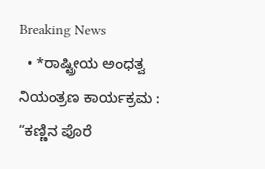Breaking News
  • *ರಾಷ್ಟ್ರೀಯ ಅಂಧತ್ವ ನಿಯಂತ್ರಣ ಕಾರ್ಯಕ್ರಮ : “ಕಣ್ಣಿನ ಪೊರೆ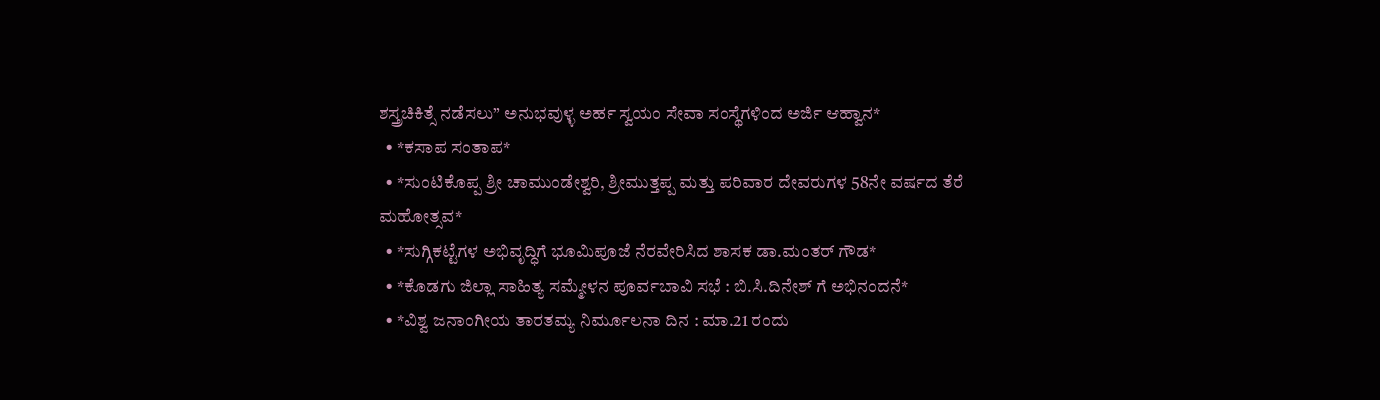ಶಸ್ತ್ರಚಿಕಿತ್ಸೆ ನಡೆಸಲು” ಅನುಭವುಳ್ಳ ಅರ್ಹ ಸ್ವಯಂ ಸೇವಾ ಸಂಸ್ಥೆಗಳಿಂದ ಅರ್ಜಿ ಆಹ್ವಾನ*
  • *ಕಸಾಪ ಸಂತಾಪ*
  • *ಸುಂಟಿಕೊಪ್ಪ ಶ್ರೀ ಚಾಮುಂಡೇಶ್ವರಿ, ಶ್ರೀಮುತ್ತಪ್ಪ ಮತ್ತು ಪರಿವಾರ ದೇವರುಗಳ 58ನೇ ವರ್ಷದ ತೆರೆ ಮಹೋತ್ಸವ*
  • *ಸುಗ್ಗಿಕಟ್ಟೆಗಳ ಅಭಿವೃದ್ಧಿಗೆ ಭೂಮಿಪೂಜೆ ನೆರವೇರಿಸಿದ ಶಾಸಕ ಡಾ.ಮಂತರ್ ಗೌಡ*
  • *ಕೊಡಗು ಜಿಲ್ಲಾ ಸಾಹಿತ್ಯ ಸಮ್ಮೇಳನ ಪೂರ್ವಬಾವಿ ಸಭೆ : ಬಿ.ಸಿ.ದಿನೇಶ್ ಗೆ ಅಭಿನಂದನೆ*
  • *ವಿಶ್ವ ಜನಾಂಗೀಯ ತಾರತಮ್ಯ ನಿರ್ಮೂಲನಾ ದಿನ : ಮಾ.21 ರಂದು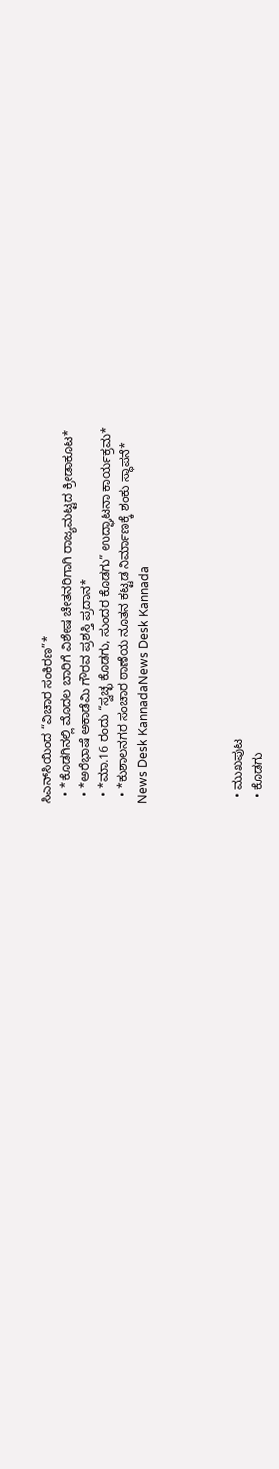ಸಿಎನ್‌ಸಿಯಿಂದ “ವಿಚಾರ ಸಂಕಿರಣ”*
  • *ಕೊಡಗಿನಲ್ಲಿ ಮೊದಲ ಬಾರಿಗೆ ವಿಶೇಷ ಚೇತನರಿಗಾಗಿ ರಾಜ್ಯಮಟ್ಟದ ಕ್ರೀಡಾಕೂಟ*
  • *ಅರೆಭಾಷೆ ಅಕಾಡೆಮಿ ಗೌರವ ಪ್ರಶಸ್ತಿ ಪ್ರದಾನ*
  • *ಮಾ.16 ರಂದು “ಸ್ವಚ್ಛ ಕೊಡಗು, ಸುಂದರ ಕೊಡಗು” ಉದ್ಘಾಟನಾ ಕಾರ್ಯಕ್ರಮ*
  • *ಕುಶಾಲನಗರ ಸಂಚಾರ ಠಾಣೆಯ ನೂತನ ಕಟ್ಟಡ ನಿರ್ಮಾಣಕ್ಕೆ ಶಂಕು ಸ್ಥಾಪನೆ*
News Desk KannadaNews Desk Kannada




  • ಮುಖಪುಟ
  • ಕೊಡಗು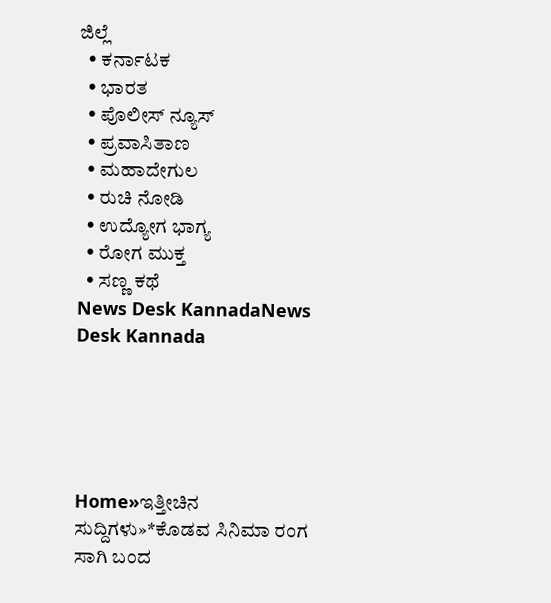ಜಿಲ್ಲೆ
  • ಕರ್ನಾಟಕ
  • ಭಾರತ
  • ಪೊಲೀಸ್ ನ್ಯೂಸ್
  • ಪ್ರವಾಸಿತಾಣ
  • ಮಹಾದೇಗುಲ
  • ರುಚಿ ನೋಡಿ
  • ಉದ್ಯೋಗ ಭಾಗ್ಯ
  • ರೋಗ ಮುಕ್ತ
  • ಸಣ್ಣ ಕಥೆ
News Desk KannadaNews Desk Kannada





Home»ಇತ್ತೀಚಿನ ಸುದ್ದಿಗಳು»*ಕೊಡವ ಸಿನಿಮಾ ರಂಗ ಸಾಗಿ ಬಂದ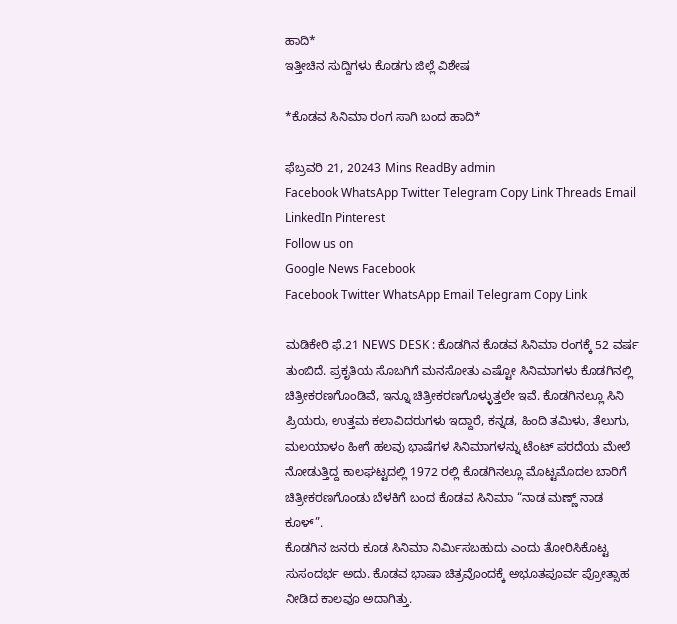ಹಾದಿ*
ಇತ್ತೀಚಿನ ಸುದ್ದಿಗಳು ಕೊಡಗು ಜಿಲ್ಲೆ ವಿಶೇಷ

*ಕೊಡವ ಸಿನಿಮಾ ರಂಗ ಸಾಗಿ ಬಂದ ಹಾದಿ*

ಫೆಬ್ರವರಿ 21, 20243 Mins ReadBy admin
Facebook WhatsApp Twitter Telegram Copy Link Threads Email LinkedIn Pinterest
Follow us on
Google News Facebook
Facebook Twitter WhatsApp Email Telegram Copy Link

ಮಡಿಕೇರಿ ಫೆ.21 NEWS DESK : ಕೊಡಗಿನ ಕೊಡವ ಸಿನಿಮಾ ರಂಗಕ್ಕೆ 52 ವರ್ಷ ತುಂಬಿದೆ. ಪ್ರಕೃತಿಯ ಸೊಬಗಿಗೆ ಮನಸೋತು ಎಷ್ಟೋ ಸಿನಿಮಾಗಳು ಕೊಡಗಿನಲ್ಲಿ ಚಿತ್ರೀಕರಣಗೊಂಡಿವೆ, ಇನ್ನೂ ಚಿತ್ರೀಕರಣಗೊಳ್ಳುತ್ತಲೇ ಇವೆ. ಕೊಡಗಿನಲ್ಲೂ ಸಿನಿ ಪ್ರಿಯರು, ಉತ್ತಮ ಕಲಾವಿದರುಗಳು ಇದ್ದಾರೆ, ಕನ್ನಡ, ಹಿಂದಿ ತಮಿಳು, ತೆಲುಗು, ಮಲಯಾಳಂ ಹೀಗೆ ಹಲವು ಭಾಷೆಗಳ ಸಿನಿಮಾಗಳನ್ನು ಟೆಂಟ್ ಪರದೆಯ ಮೇಲೆ ನೋಡುತ್ತಿದ್ದ ಕಾಲಘಟ್ಟದಲ್ಲಿ 1972 ರಲ್ಲಿ ಕೊಡಗಿನಲ್ಲೂ ಮೊಟ್ಟಮೊದಲ ಬಾರಿಗೆ ಚಿತ್ರೀಕರಣಗೊಂಡು ಬೆಳಕಿಗೆ ಬಂದ ಕೊಡವ ಸಿನಿಮಾ “ನಾಡ ಮಣ್ಣ್ ನಾಡ ಕೂಳ್”.
ಕೊಡಗಿನ ಜನರು ಕೂಡ ಸಿನಿಮಾ ನಿರ್ಮಿಸಬಹುದು ಎಂದು ತೋರಿಸಿಕೊಟ್ಟ ಸುಸಂದರ್ಭ ಅದು. ಕೊಡವ ಭಾಷಾ ಚಿತ್ರವೊಂದಕ್ಕೆ ಅಭೂತಪೂರ್ವ ಪ್ರೋತ್ಸಾಹ ನೀಡಿದ ಕಾಲವೂ ಅದಾಗಿತ್ತು.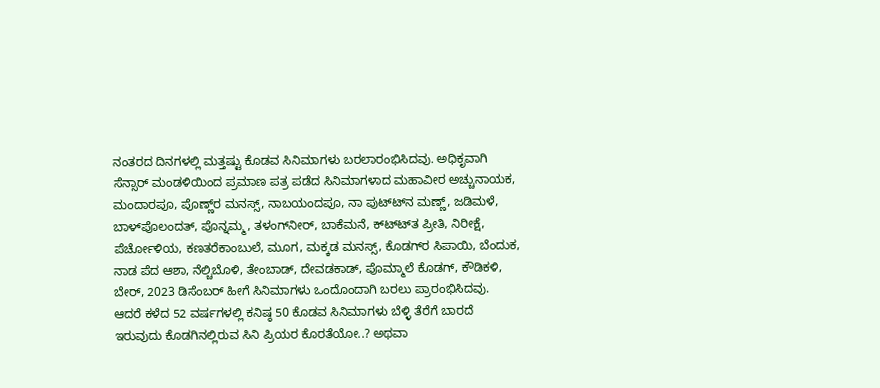ನಂತರದ ದಿನಗಳಲ್ಲಿ ಮತ್ತಷ್ಟು ಕೊಡವ ಸಿನಿಮಾಗಳು ಬರಲಾರಂಭಿಸಿದವು. ಅಧಿಕೃವಾಗಿ ಸೆನ್ಸಾರ್ ಮಂಡಳಿಯಿಂದ ಪ್ರಮಾಣ ಪತ್ರ ಪಡೆದ ಸಿನಿಮಾಗಳಾದ ಮಹಾವೀರ ಅಚ್ಚುನಾಯಕ, ಮಂದಾರಪೂ, ಪೊಣ್ಣ್‌ರ ಮನಸ್ಸ್, ನಾಬಯಂದಪೂ, ನಾ ಪುಟ್ಟ್‍ನ ಮಣ್ಣ್, ಜಡಿಮಳೆ, ಬಾಳ್‌ಪೊಲಂದತ್, ಪೊನ್ನಮ್ಮ, ತಳಂಗ್‍ನೀರ್, ಬಾಕೆಮನೆ, ಕ್‍ಟ್ಟ್‍ತ ಪ್ರೀತಿ, ನಿರೀಕ್ಷೆ, ಪೆರ್ಚೋಳಿಯ, ಕಣತರೆಕಾಂಬುಲೆ, ಮೂಗ, ಮಕ್ಕಡ ಮನಸ್ಸ್, ಕೊಡಗ್‍ರ ಸಿಪಾಯಿ, ಬೆಂದುಕ, ನಾಡ ಪೆದ ಆಶಾ, ನೆಲ್ಚಿಬೊಳಿ, ತೇಂಬಾಡ್, ದೇವಡಕಾಡ್, ಪೊಮ್ಮಾಲೆ ಕೊಡಗ್, ಕೌಡಿಕಳಿ, ಬೇರ್, 2023 ಡಿಸೆಂಬರ್ ಹೀಗೆ ಸಿನಿಮಾಗಳು ಒಂದೊಂದಾಗಿ ಬರಲು ಪ್ರಾರಂಭಿಸಿದವು.
ಆದರೆ ಕಳೆದ 52 ವರ್ಷಗಳಲ್ಲಿ ಕನಿಷ್ಠ 50 ಕೊಡವ ಸಿನಿಮಾಗಳು ಬೆಳ್ಳಿ ತೆರೆಗೆ ಬಾರದೆ ಇರುವುದು ಕೊಡಗಿನಲ್ಲಿರುವ ಸಿನಿ ಪ್ರಿಯರ ಕೊರತೆಯೋ..? ಅಥವಾ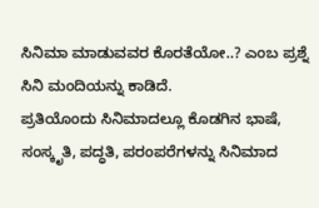ಸಿನಿಮಾ ಮಾಡುವವರ ಕೊರತೆಯೋ..? ಎಂಬ ಪ್ರಶ್ನೆ ಸಿನಿ ಮಂದಿಯನ್ನು ಕಾಡಿದೆ.
ಪ್ರತಿಯೊಂದು ಸಿನಿಮಾದಲ್ಲೂ ಕೊಡಗಿನ ಭಾಷೆ, ಸಂಸ್ಕೃತಿ, ಪದ್ಧತಿ, ಪರಂಪರೆಗಳನ್ನು ಸಿನಿಮಾದ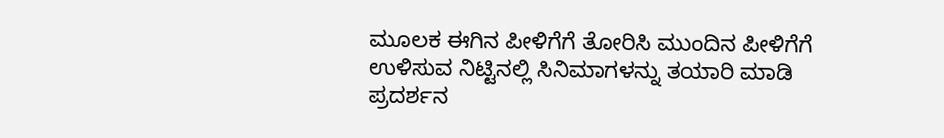ಮೂಲಕ ಈಗಿನ ಪೀಳಿಗೆಗೆ ತೋರಿಸಿ ಮುಂದಿನ ಪೀಳಿಗೆಗೆ ಉಳಿಸುವ ನಿಟ್ಟಿನಲ್ಲಿ ಸಿನಿಮಾಗಳನ್ನು ತಯಾರಿ ಮಾಡಿ ಪ್ರದರ್ಶನ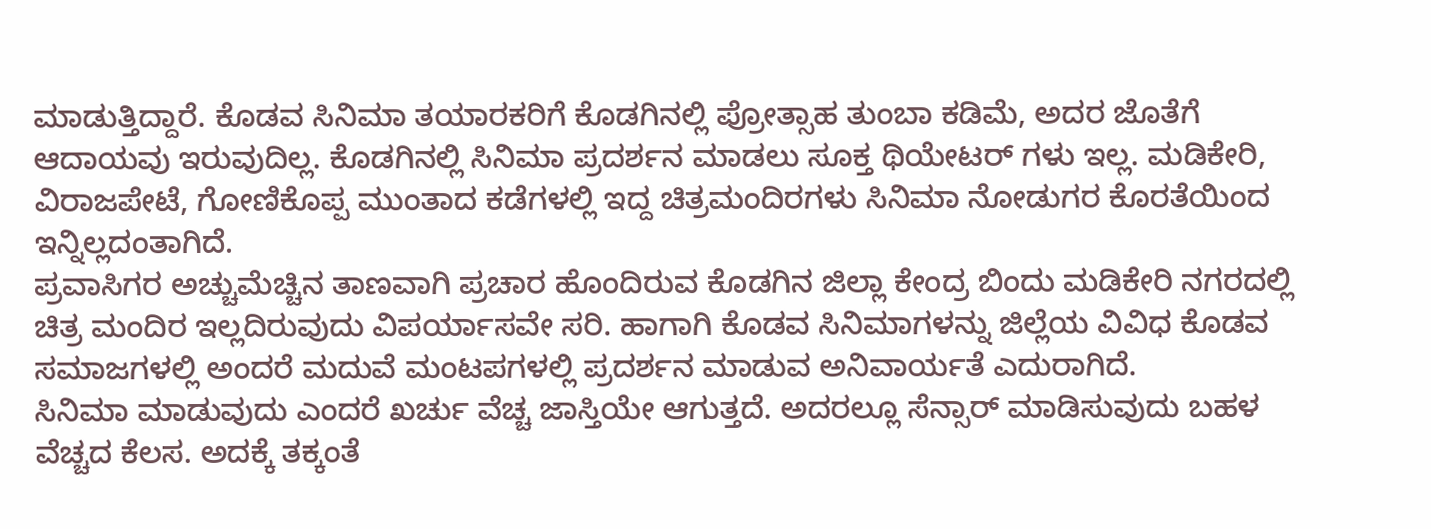ಮಾಡುತ್ತಿದ್ದಾರೆ. ಕೊಡವ ಸಿನಿಮಾ ತಯಾರಕರಿಗೆ ಕೊಡಗಿನಲ್ಲಿ ಪ್ರೋತ್ಸಾಹ ತುಂಬಾ ಕಡಿಮೆ, ಅದರ ಜೊತೆಗೆ ಆದಾಯವು ಇರುವುದಿಲ್ಲ. ಕೊಡಗಿನಲ್ಲಿ ಸಿನಿಮಾ ಪ್ರದರ್ಶನ ಮಾಡಲು ಸೂಕ್ತ ಥಿಯೇಟರ್ ಗಳು ಇಲ್ಲ. ಮಡಿಕೇರಿ, ವಿರಾಜಪೇಟೆ, ಗೋಣಿಕೊಪ್ಪ ಮುಂತಾದ ಕಡೆಗಳಲ್ಲಿ ಇದ್ದ ಚಿತ್ರಮಂದಿರಗಳು ಸಿನಿಮಾ ನೋಡುಗರ ಕೊರತೆಯಿಂದ ಇನ್ನಿಲ್ಲದಂತಾಗಿದೆ.
ಪ್ರವಾಸಿಗರ ಅಚ್ಚುಮೆಚ್ಚಿನ ತಾಣವಾಗಿ ಪ್ರಚಾರ ಹೊಂದಿರುವ ಕೊಡಗಿನ ಜಿಲ್ಲಾ ಕೇಂದ್ರ ಬಿಂದು ಮಡಿಕೇರಿ ನಗರದಲ್ಲಿ ಚಿತ್ರ ಮಂದಿರ ಇಲ್ಲದಿರುವುದು ವಿಪರ್ಯಾಸವೇ ಸರಿ. ಹಾಗಾಗಿ ಕೊಡವ ಸಿನಿಮಾಗಳನ್ನು ಜಿಲ್ಲೆಯ ವಿವಿಧ ಕೊಡವ ಸಮಾಜಗಳಲ್ಲಿ ಅಂದರೆ ಮದುವೆ ಮಂಟಪಗಳಲ್ಲಿ ಪ್ರದರ್ಶನ ಮಾಡುವ ಅನಿವಾರ್ಯತೆ ಎದುರಾಗಿದೆ.
ಸಿನಿಮಾ ಮಾಡುವುದು ಎಂದರೆ ಖರ್ಚು ವೆಚ್ಚ ಜಾಸ್ತಿಯೇ ಆಗುತ್ತದೆ. ಅದರಲ್ಲೂ ಸೆನ್ಸಾರ್ ಮಾಡಿಸುವುದು ಬಹಳ ವೆಚ್ಚದ ಕೆಲಸ. ಅದಕ್ಕೆ ತಕ್ಕಂತೆ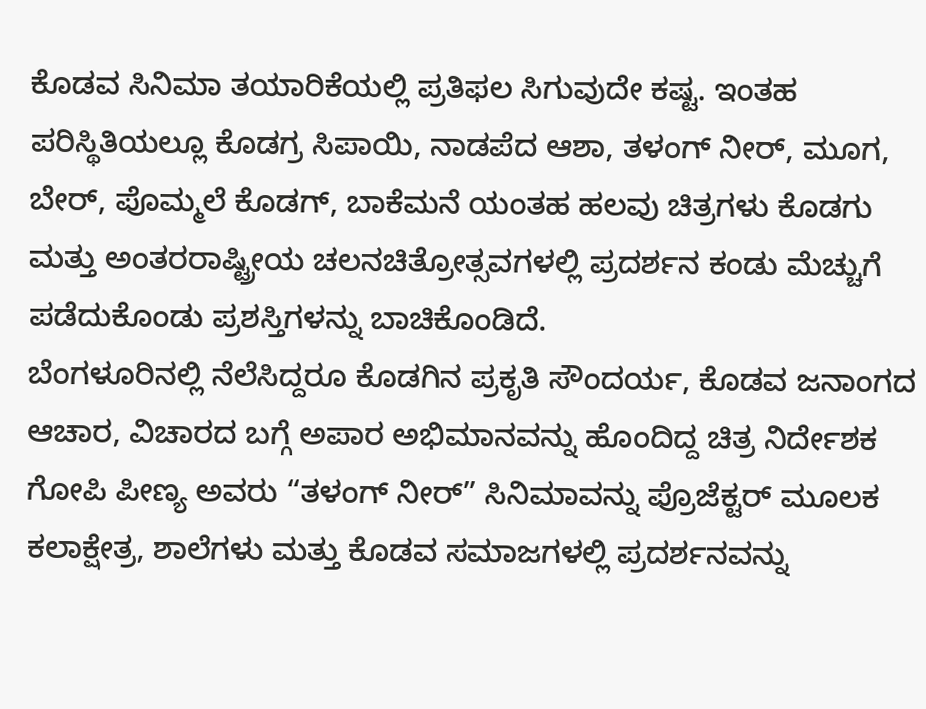ಕೊಡವ ಸಿನಿಮಾ ತಯಾರಿಕೆಯಲ್ಲಿ ಪ್ರತಿಫಲ ಸಿಗುವುದೇ ಕಷ್ಟ. ಇಂತಹ ಪರಿಸ್ಥಿತಿಯಲ್ಲೂ ಕೊಡಗ್ರ ಸಿಪಾಯಿ, ನಾಡಪೆದ ಆಶಾ, ತಳಂಗ್ ನೀರ್, ಮೂಗ, ಬೇರ್, ಪೊಮ್ಮಲೆ ಕೊಡಗ್, ಬಾಕೆಮನೆ ಯಂತಹ ಹಲವು ಚಿತ್ರಗಳು ಕೊಡಗು ಮತ್ತು ಅಂತರರಾಷ್ಟ್ರೀಯ ಚಲನಚಿತ್ರೋತ್ಸವಗಳಲ್ಲಿ ಪ್ರದರ್ಶನ ಕಂಡು ಮೆಚ್ಚುಗೆ ಪಡೆದುಕೊಂಡು ಪ್ರಶಸ್ತಿಗಳನ್ನು ಬಾಚಿಕೊಂಡಿದೆ.
ಬೆಂಗಳೂರಿನಲ್ಲಿ ನೆಲೆಸಿದ್ದರೂ ಕೊಡಗಿನ ಪ್ರಕೃತಿ ಸೌಂದರ್ಯ, ಕೊಡವ ಜನಾಂಗದ ಆಚಾರ, ವಿಚಾರದ ಬಗ್ಗೆ ಅಪಾರ ಅಭಿಮಾನವನ್ನು ಹೊಂದಿದ್ದ ಚಿತ್ರ ನಿರ್ದೇಶಕ ಗೋಪಿ ಪೀಣ್ಯ ಅವರು “ತಳಂಗ್ ನೀರ್” ಸಿನಿಮಾವನ್ನು ಪ್ರೊಜೆಕ್ಟರ್ ಮೂಲಕ ಕಲಾಕ್ಷೇತ್ರ, ಶಾಲೆಗಳು ಮತ್ತು ಕೊಡವ ಸಮಾಜಗಳಲ್ಲಿ ಪ್ರದರ್ಶನವನ್ನು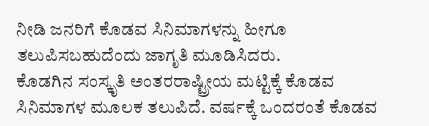ನೀಡಿ ಜನರಿಗೆ ಕೊಡವ ಸಿನಿಮಾಗಳನ್ನು ಹೀಗೂ ತಲುಪಿಸಬಹುದೆಂದು ಜಾಗೃತಿ ಮೂಡಿಸಿದರು.
ಕೊಡಗಿನ ಸಂಸ್ಕೃತಿ ಅಂತರರಾಷ್ಟ್ರೀಯ ಮಟ್ಟಿಕ್ಕೆ ಕೊಡವ ಸಿನಿಮಾಗಳ ಮೂಲಕ ತಲುಪಿದೆ. ವರ್ಷಕ್ಕೆ ಒಂದರಂತೆ ಕೊಡವ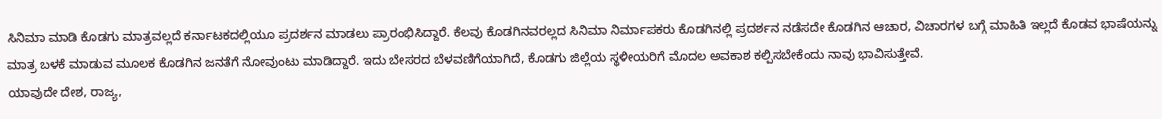ಸಿನಿಮಾ ಮಾಡಿ ಕೊಡಗು ಮಾತ್ರವಲ್ಲದೆ ಕರ್ನಾಟಕದಲ್ಲಿಯೂ ಪ್ರದರ್ಶನ ಮಾಡಲು ಪ್ರಾರಂಭಿಸಿದ್ದಾರೆ. ಕೆಲವು ಕೊಡಗಿನವರಲ್ಲದ ಸಿನಿಮಾ ನಿರ್ಮಾಪಕರು ಕೊಡಗಿನಲ್ಲಿ ಪ್ರದರ್ಶನ ನಡೆಸದೇ ಕೊಡಗಿನ ಆಚಾರ, ವಿಚಾರಗಳ ಬಗ್ಗೆ ಮಾಹಿತಿ ಇಲ್ಲದೆ ಕೊಡವ ಭಾಷೆಯನ್ನು ಮಾತ್ರ ಬಳಕೆ ಮಾಡುವ ಮೂಲಕ ಕೊಡಗಿನ ಜನತೆಗೆ ನೋವುಂಟು ಮಾಡಿದ್ದಾರೆ. ಇದು ಬೇಸರದ ಬೆಳವಣಿಗೆಯಾಗಿದೆ, ಕೊಡಗು ಜಿಲ್ಲೆಯ ಸ್ಥಳೀಯರಿಗೆ ಮೊದಲ ಅವಕಾಶ ಕಲ್ಪಿಸಬೇಕೆಂದು ನಾವು ಭಾವಿಸುತ್ತೇವೆ.
ಯಾವುದೇ ದೇಶ, ರಾಜ್ಯ,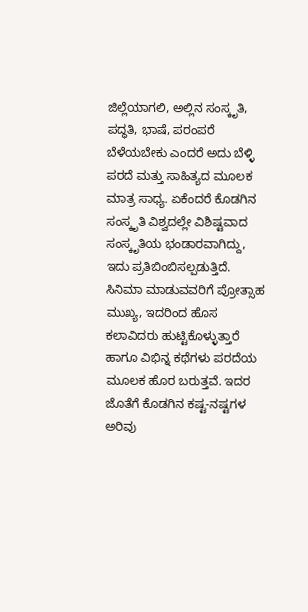ಜಿಲ್ಲೆಯಾಗಲಿ, ಅಲ್ಲಿನ ಸಂಸ್ಕೃತಿ, ಪದ್ಧತಿ, ಭಾಷೆ, ಪರಂಪರೆ ಬೆಳೆಯಬೇಕು ಎಂದರೆ ಅದು ಬೆಳ್ಳಿ ಪರದೆ ಮತ್ತು ಸಾಹಿತ್ಯದ ಮೂಲಕ ಮಾತ್ರ ಸಾಧ್ಯ. ಏಕೆಂದರೆ ಕೊಡಗಿನ ಸಂಸ್ಕೃತಿ ವಿಶ್ವದಲ್ಲೇ ವಿಶಿಷ್ಟವಾದ ಸಂಸ್ಕೃತಿಯ ಭಂಡಾರವಾಗಿದ್ದು, ಇದು ಪ್ರತಿಬಿಂಬಿಸಲ್ಪಡುತ್ತಿದೆ.
ಸಿನಿಮಾ ಮಾಡುವವರಿಗೆ ಪ್ರೋತ್ಸಾಹ ಮುಖ್ಯ, ಇದರಿಂದ ಹೊಸ ಕಲಾವಿದರು ಹುಟ್ಟಿಕೊಳ್ಳುತ್ತಾರೆ ಹಾಗೂ ವಿಭಿನ್ನ ಕಥೆಗಳು ಪರದೆಯ ಮೂಲಕ ಹೊರ ಬರುತ್ತವೆ. ಇದರ ಜೊತೆಗೆ ಕೊಡಗಿನ ಕಷ್ಟ-ನಷ್ಟಗಳ ಅರಿವು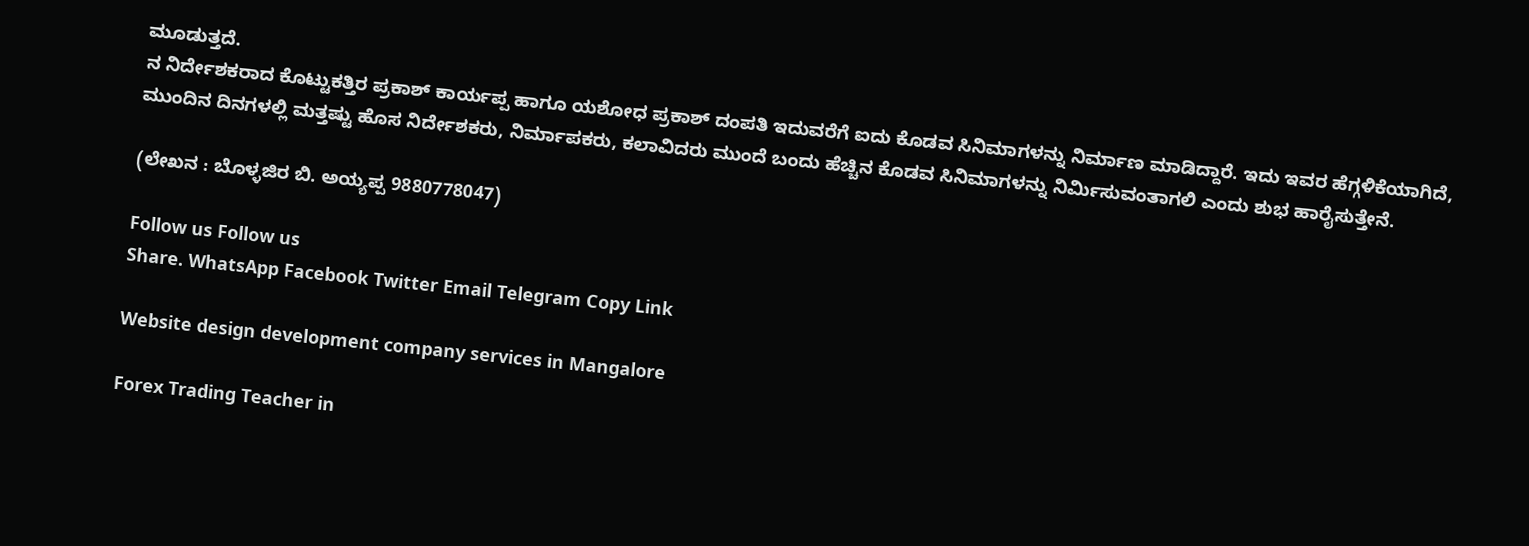ಮೂಡುತ್ತದೆ.
ನ ನಿರ್ದೇಶಕರಾದ ಕೊಟ್ಟುಕತ್ತಿರ ಪ್ರಕಾಶ್ ಕಾರ್ಯಪ್ಪ ಹಾಗೂ ಯಶೋಧ ಪ್ರಕಾಶ್ ದಂಪತಿ ಇದುವರೆಗೆ ಐದು ಕೊಡವ ಸಿನಿಮಾಗಳನ್ನು ನಿರ್ಮಾಣ ಮಾಡಿದ್ದಾರೆ. ಇದು ಇವರ ಹೆಗ್ಗಳಿಕೆಯಾಗಿದೆ, ಮುಂದಿನ ದಿನಗಳಲ್ಲಿ ಮತ್ತಷ್ಟು ಹೊಸ ನಿರ್ದೇಶಕರು, ನಿರ್ಮಾಪಕರು, ಕಲಾವಿದರು ಮುಂದೆ ಬಂದು ಹೆಚ್ಚಿನ ಕೊಡವ ಸಿನಿಮಾಗಳನ್ನು ನಿರ್ಮಿಸುವಂತಾಗಲಿ ಎಂದು ಶುಭ ಹಾರೈಸುತ್ತೇನೆ.

(ಲೇಖನ : ಬೊಳ್ಳಜಿರ ಬಿ. ಅಯ್ಯಪ್ಪ 9880778047)

Follow us Follow us
Share. WhatsApp Facebook Twitter Email Telegram Copy Link

Website design development company services in Mangalore

Forex Trading Teacher in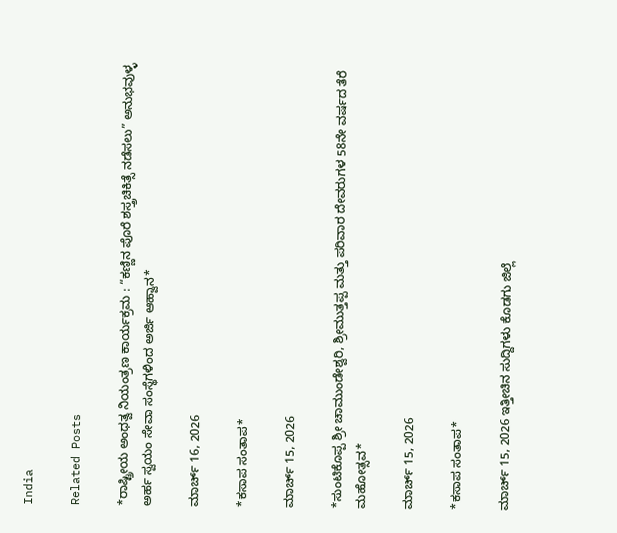India

Related Posts

*ರಾಷ್ಟ್ರೀಯ ಅಂಧತ್ವ ನಿಯಂತ್ರಣ ಕಾರ್ಯಕ್ರಮ : “ಕಣ್ಣಿನ ಪೊರೆ ಶಸ್ತ್ರಚಿಕಿತ್ಸೆ ನಡೆಸಲು” ಅನುಭವುಳ್ಳ ಅರ್ಹ ಸ್ವಯಂ ಸೇವಾ ಸಂಸ್ಥೆಗಳಿಂದ ಅರ್ಜಿ ಆಹ್ವಾನ*

ಮಾರ್ಚ್ 16, 2026

*ಕಸಾಪ ಸಂತಾಪ*

ಮಾರ್ಚ್ 15, 2026

*ಸುಂಟಿಕೊಪ್ಪ ಶ್ರೀ ಚಾಮುಂಡೇಶ್ವರಿ, ಶ್ರೀಮುತ್ತಪ್ಪ ಮತ್ತು ಪರಿವಾರ ದೇವರುಗಳ 58ನೇ ವರ್ಷದ ತೆರೆ ಮಹೋತ್ಸವ*

ಮಾರ್ಚ್ 15, 2026

*ಕಸಾಪ ಸಂತಾಪ*

ಮಾರ್ಚ್ 15, 2026 ಇತ್ತೀಚಿನ ಸುದ್ದಿಗಳು ಕೊಡಗು ಜಿಲ್ಲೆ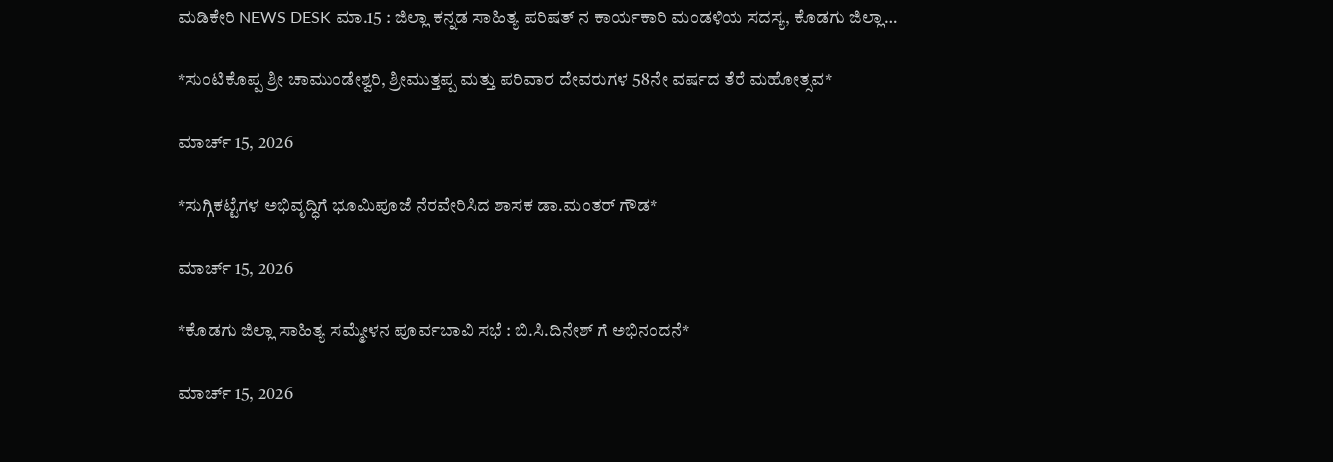ಮಡಿಕೇರಿ NEWS DESK ಮಾ.15 : ಜಿಲ್ಲಾ ಕನ್ನಡ ಸಾಹಿತ್ಯ ಪರಿಷತ್ ನ ಕಾರ್ಯಕಾರಿ ಮಂಡಳಿಯ ಸದಸ್ಯ, ಕೊಡಗು ಜಿಲ್ಲಾ…

*ಸುಂಟಿಕೊಪ್ಪ ಶ್ರೀ ಚಾಮುಂಡೇಶ್ವರಿ, ಶ್ರೀಮುತ್ತಪ್ಪ ಮತ್ತು ಪರಿವಾರ ದೇವರುಗಳ 58ನೇ ವರ್ಷದ ತೆರೆ ಮಹೋತ್ಸವ*

ಮಾರ್ಚ್ 15, 2026

*ಸುಗ್ಗಿಕಟ್ಟೆಗಳ ಅಭಿವೃದ್ಧಿಗೆ ಭೂಮಿಪೂಜೆ ನೆರವೇರಿಸಿದ ಶಾಸಕ ಡಾ.ಮಂತರ್ ಗೌಡ*

ಮಾರ್ಚ್ 15, 2026

*ಕೊಡಗು ಜಿಲ್ಲಾ ಸಾಹಿತ್ಯ ಸಮ್ಮೇಳನ ಪೂರ್ವಬಾವಿ ಸಭೆ : ಬಿ.ಸಿ.ದಿನೇಶ್ ಗೆ ಅಭಿನಂದನೆ*

ಮಾರ್ಚ್ 15, 2026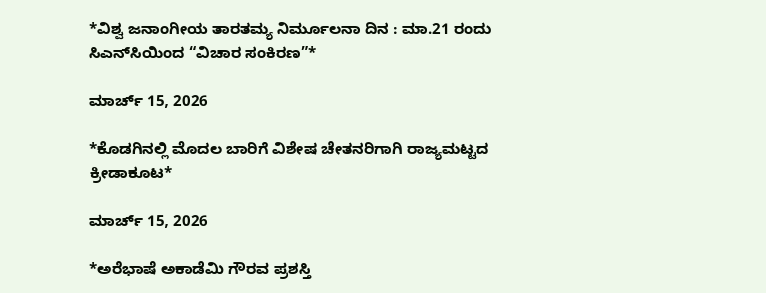*ವಿಶ್ವ ಜನಾಂಗೀಯ ತಾರತಮ್ಯ ನಿರ್ಮೂಲನಾ ದಿನ : ಮಾ.21 ರಂದು ಸಿಎನ್‌ಸಿಯಿಂದ “ವಿಚಾರ ಸಂಕಿರಣ”*

ಮಾರ್ಚ್ 15, 2026

*ಕೊಡಗಿನಲ್ಲಿ ಮೊದಲ ಬಾರಿಗೆ ವಿಶೇಷ ಚೇತನರಿಗಾಗಿ ರಾಜ್ಯಮಟ್ಟದ ಕ್ರೀಡಾಕೂಟ*

ಮಾರ್ಚ್ 15, 2026

*ಅರೆಭಾಷೆ ಅಕಾಡೆಮಿ ಗೌರವ ಪ್ರಶಸ್ತಿ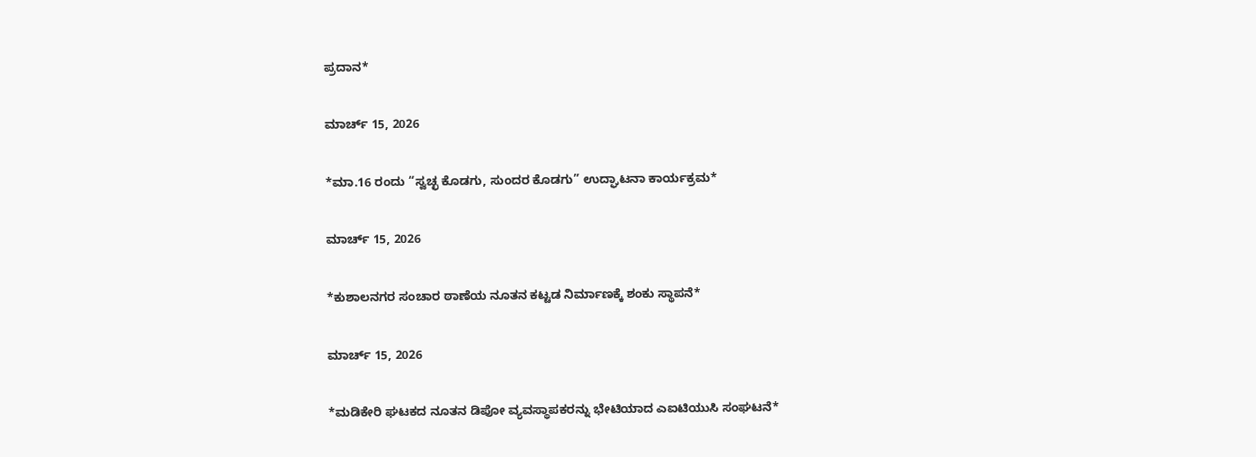ಪ್ರದಾನ*

ಮಾರ್ಚ್ 15, 2026

*ಮಾ.16 ರಂದು “ಸ್ವಚ್ಛ ಕೊಡಗು, ಸುಂದರ ಕೊಡಗು” ಉದ್ಘಾಟನಾ ಕಾರ್ಯಕ್ರಮ*

ಮಾರ್ಚ್ 15, 2026

*ಕುಶಾಲನಗರ ಸಂಚಾರ ಠಾಣೆಯ ನೂತನ ಕಟ್ಟಡ ನಿರ್ಮಾಣಕ್ಕೆ ಶಂಕು ಸ್ಥಾಪನೆ*

ಮಾರ್ಚ್ 15, 2026

*ಮಡಿಕೇರಿ ಘಟಕದ ನೂತನ ಡಿಪೋ ವ್ಯವಸ್ಥಾಪಕರನ್ನು ಭೇಟಿಯಾದ ಎಐಟಿಯುಸಿ ಸಂಘಟನೆ*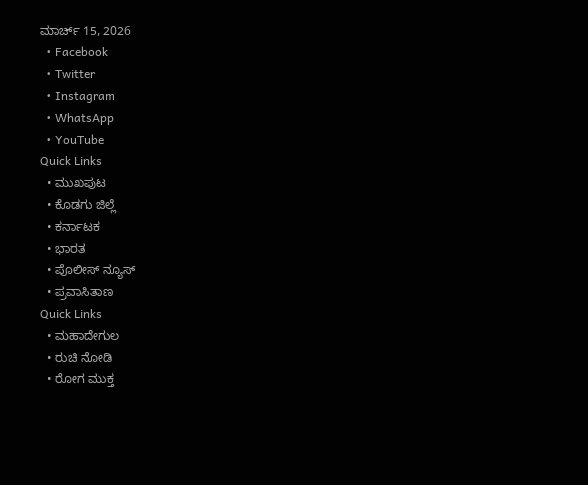ಮಾರ್ಚ್ 15, 2026
  • Facebook
  • Twitter
  • Instagram
  • WhatsApp
  • YouTube
Quick Links
  • ಮುಖಪುಟ
  • ಕೊಡಗು ಜಿಲ್ಲೆ
  • ಕರ್ನಾಟಕ
  • ಭಾರತ
  • ಪೊಲೀಸ್ ನ್ಯೂಸ್
  • ಪ್ರವಾಸಿತಾಣ
Quick Links
  • ಮಹಾದೇಗುಲ
  • ರುಚಿ ನೋಡಿ
  • ರೋಗ ಮುಕ್ತ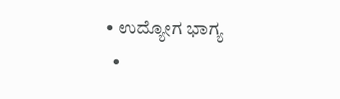• ಉದ್ಯೋಗ ಭಾಗ್ಯ
  •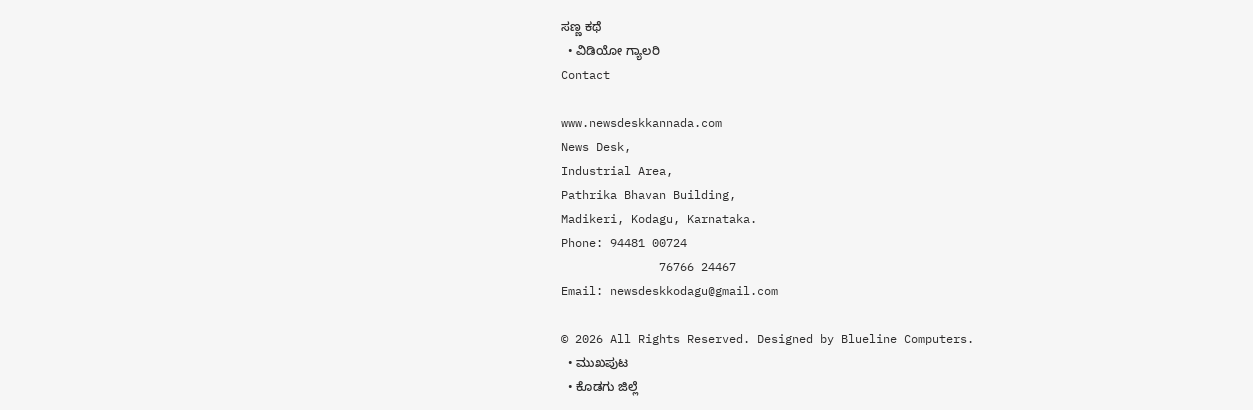ಸಣ್ಣ ಕಥೆ
  • ವಿಡಿಯೋ ಗ್ಯಾಲರಿ
Contact

www.newsdeskkannada.com
News Desk,
Industrial Area,
Pathrika Bhavan Building,
Madikeri, Kodagu, Karnataka.
Phone: 94481 00724
              76766 24467
Email: newsdeskkodagu@gmail.com

© 2026 All Rights Reserved. Designed by Blueline Computers.
  • ಮುಖಪುಟ
  • ಕೊಡಗು ಜಿಲ್ಲೆ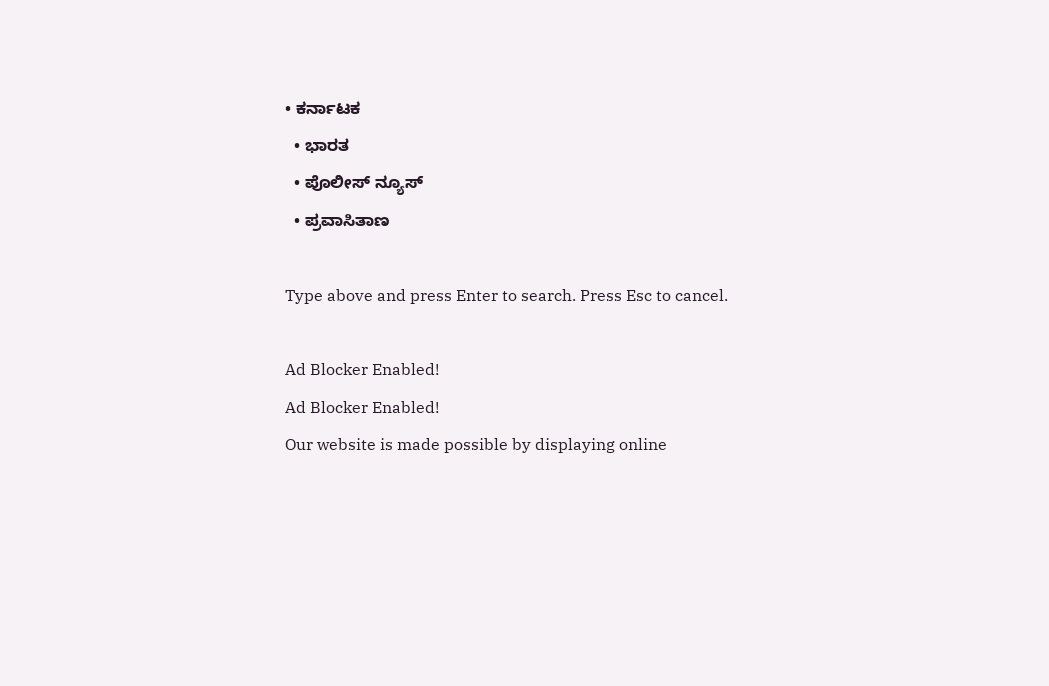• ಕರ್ನಾಟಕ
  • ಭಾರತ
  • ಪೊಲೀಸ್ ನ್ಯೂಸ್
  • ಪ್ರವಾಸಿತಾಣ

Type above and press Enter to search. Press Esc to cancel.

Ad Blocker Enabled!
Ad Blocker Enabled!
Our website is made possible by displaying online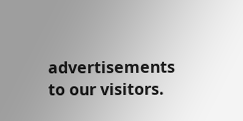advertisements to our visitors.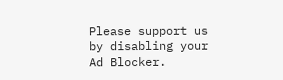Please support us by disabling your Ad Blocker.